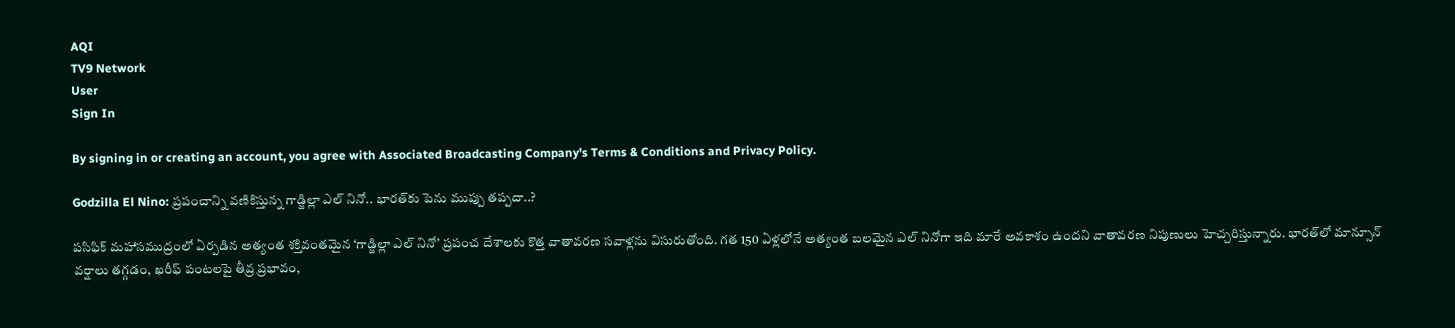AQI
TV9 Network
User
Sign In

By signing in or creating an account, you agree with Associated Broadcasting Company's Terms & Conditions and Privacy Policy.

Godzilla El Nino: ప్రపంచాన్ని వణికిస్తున్న గాడ్జిల్లా ఎల్ నినో.. భారత్‌‌కు పెను ముప్పు తప్పదా..?

పసిఫిక్ మహాసముద్రంలో ఏర్పడిన అత్యంత శక్తివంతమైన ‘గాడ్జిల్లా ఎల్ నినో’ ప్రపంచ దేశాలకు కొత్త వాతావరణ సవాళ్లను విసురుతోంది. గత 150 ఏళ్లలోనే అత్యంత బలమైన ఎల్ నినోగా ఇది మారే అవకాశం ఉందని వాతావరణ నిపుణులు హెచ్చరిస్తున్నారు. భారత్‌లో మాన్సూన్ వర్షాలు తగ్గడం, ఖరీఫ్ పంటలపై తీవ్ర ప్రభావం,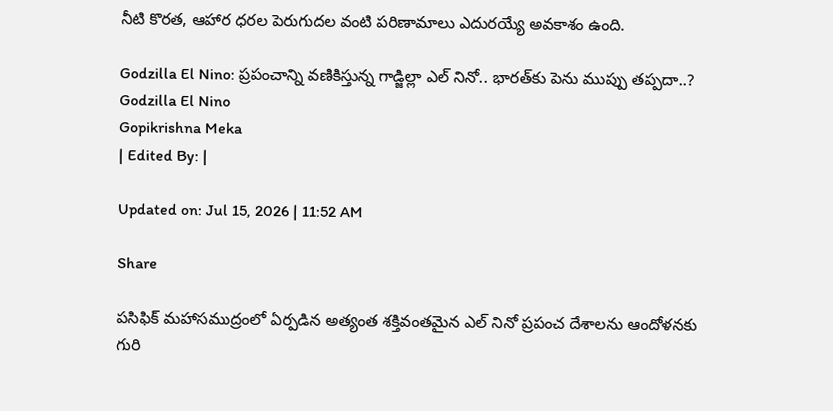నీటి కొరత, ఆహార ధరల పెరుగుదల వంటి పరిణామాలు ఎదురయ్యే అవకాశం ఉంది.

Godzilla El Nino: ప్రపంచాన్ని వణికిస్తున్న గాడ్జిల్లా ఎల్ నినో.. భారత్‌‌కు పెను ముప్పు తప్పదా..?
Godzilla El Nino
Gopikrishna Meka
| Edited By: |

Updated on: Jul 15, 2026 | 11:52 AM

Share

పసిఫిక్ మహాసముద్రంలో ఏర్పడిన అత్యంత శక్తివంతమైన ఎల్ నినో ప్రపంచ దేశాలను ఆందోళనకు గురి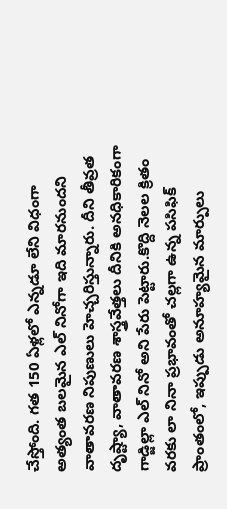చేస్తోంది. గత 150 ఏళ్లలో ఎన్నడూ లేని విధంగా అత్యంత బలమైన ఎల్ నినోగా ఇది మారనుందని వాతావరణ నిపుణులు హెచ్చరిస్తున్నారు. దీని తీవ్రత దృష్ట్యా, వాతావరణ శాస్త్రవేత్తలు దీనికి అనధికారికంగా గాడ్జిల్లా ఎల్ నినో అని పేరు పెట్టారు.కొద్ది నెలల క్రితం వరకు లా నినా ప్రభావంతో చల్లగా ఉన్న పసిఫిక్ ప్రాంతంలో, ఇప్పుడు అనూహ్యమైన మార్పులు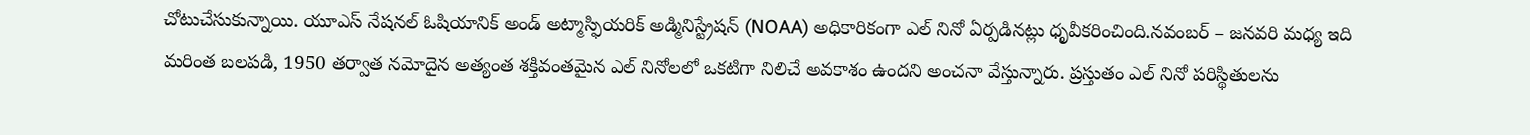చోటుచేసుకున్నాయి. యూఎస్ నేషనల్ ఓషియానిక్ అండ్ అట్మాస్ఫియరిక్ అడ్మినిస్ట్రేషన్ (NOAA) అధికారికంగా ఎల్ నినో ఏర్పడినట్లు ధృవీకరించింది.నవంబర్ – జనవరి మధ్య ఇది మరింత బలపడి, 1950 తర్వాత నమోదైన అత్యంత శక్తివంతమైన ఎల్ నినోలలో ఒకటిగా నిలిచే అవకాశం ఉందని అంచనా వేస్తున్నారు. ప్రస్తుతం ఎల్ నినో పరిస్థితులను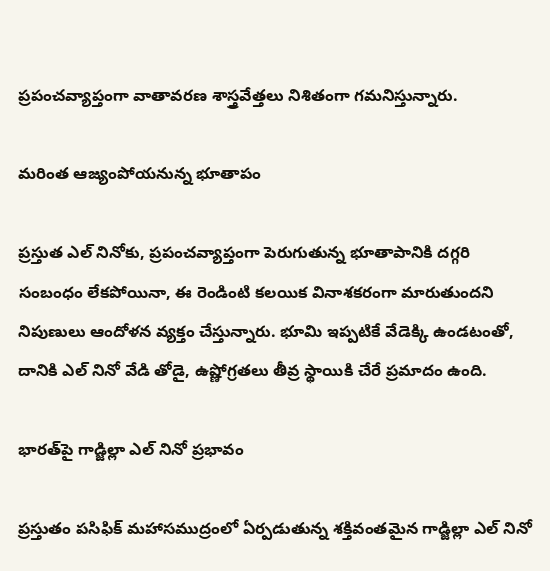ప్రపంచవ్యాప్తంగా వాతావరణ శాస్త్రవేత్తలు నిశితంగా గమనిస్తున్నారు.

మరింత ఆజ్యంపోయనున్న భూతాపం

ప్రస్తుత ఎల్ నినోకు, ప్రపంచవ్యాప్తంగా పెరుగుతున్న భూతాపానికి దగ్గరి సంబంధం లేకపోయినా, ఈ రెండింటి కలయిక వినాశకరంగా మారుతుందని నిపుణులు ఆందోళన వ్యక్తం చేస్తున్నారు. భూమి ఇప్పటికే వేడెక్కి ఉండటంతో, దానికి ఎల్ నినో వేడి తోడై, ఉష్ణోగ్రతలు తీవ్ర స్థాయికి చేరే ప్రమాదం ఉంది.

భారత్‌పై గాడ్జిల్లా ఎల్ నినో ప్రభావం

ప్రస్తుతం పసిఫిక్ మహాసముద్రంలో ఏర్పడుతున్న శక్తివంతమైన గాడ్జిల్లా ఎల్ నినో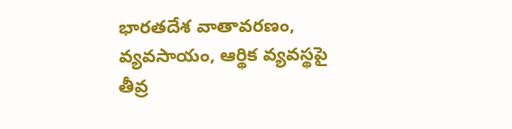భారతదేశ వాతావరణం, వ్యవసాయం, ఆర్థిక వ్యవస్థపై తీవ్ర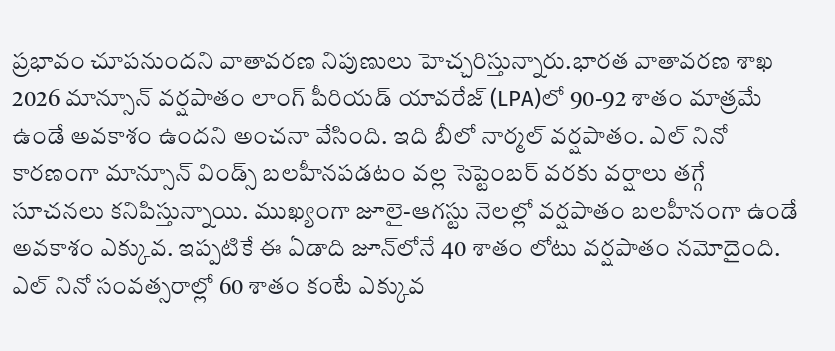ప్రభావం చూపనుందని వాతావరణ నిపుణులు హెచ్చరిస్తున్నారు.భారత వాతావరణ శాఖ 2026 మాన్సూన్ వర్షపాతం లాంగ్ పీరియడ్ యావరేజ్ (LPA)లో 90-92 శాతం మాత్రమే ఉండే అవకాశం ఉందని అంచనా వేసింది. ఇది బీలో నార్మల్ వర్షపాతం. ఎల్ నినో కారణంగా మాన్సూన్ విండ్స్ బలహీనపడటం వల్ల సెప్టెంబర్ వరకు వర్షాలు తగ్గే సూచనలు కనిపిస్తున్నాయి. ముఖ్యంగా జూలై-ఆగస్టు నెలల్లో వర్షపాతం బలహీనంగా ఉండే అవకాశం ఎక్కువ. ఇప్పటికే ఈ ఏడాది జూన్‌లోనే 40 శాతం లోటు వర్షపాతం నమోదైంది. ఎల్ నినో సంవత్సరాల్లో 60 శాతం కంటే ఎక్కువ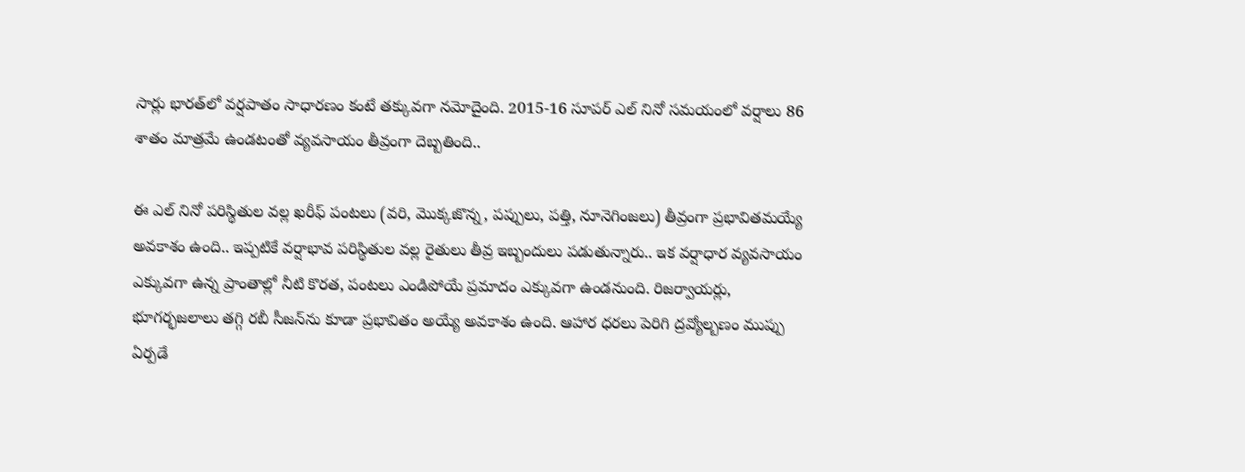సార్లు భారత్‌లో వర్షపాతం సాధారణం కంటే తక్కువగా నమోదైంది. 2015-16 సూపర్ ఎల్ నినో సమయంలో వర్షాలు 86 శాతం మాత్రమే ఉండటంతో వ్యవసాయం తీవ్రంగా దెబ్బతింది..

ఈ ఎల్ నినో పరిస్థితుల వల్ల ఖరీఫ్ పంటలు (వరి, మొక్కజొన్న, పప్పులు, పత్తి, నూనెగింజలు) తీవ్రంగా ప్రభావితమయ్యే అవకాశం ఉంది.. ఇప్పటికే వర్షాభావ పరిస్థితుల వల్ల రైతులు తీవ్ర ఇబ్బందులు పడుతున్నారు.. ఇక వర్షాధార వ్యవసాయం ఎక్కువగా ఉన్న ప్రాంతాల్లో నీటి కొరత, పంటలు ఎండిపోయే ప్రమాదం ఎక్కువగా ఉండనుంది. రిజర్వాయర్లు, భూగర్భజలాలు తగ్గి రబీ సీజన్‌ను కూడా ప్రభావితం అయ్యే అవకాశం ఉంది. ఆహార ధరలు పెరిగి ద్రవ్యోల్బణం ముప్పు ఏర్పడే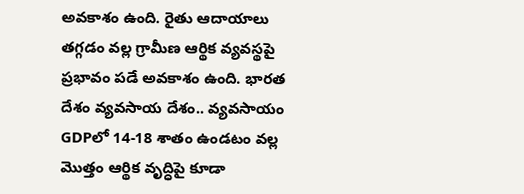అవకాశం ఉంది. రైతు ఆదాయాలు తగ్గడం వల్ల గ్రామీణ ఆర్థిక వ్యవస్థపై ప్రభావం పడే అవకాశం ఉంది. భారత దేశం వ్యవసాయ దేశం.. వ్యవసాయం GDPలో 14-18 శాతం ఉండటం వల్ల మొత్తం ఆర్థిక వృద్ధిపై కూడా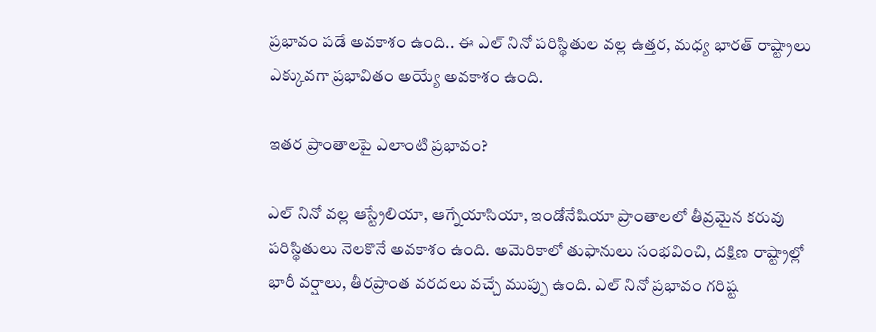ప్రభావం పడే అవకాశం ఉంది.. ఈ ఎల్ నినో పరిస్థితుల వల్ల ఉత్తర, మధ్య భారత్ రాష్ట్రాలు ఎక్కువగా ప్రభావితం అయ్యే అవకాశం ఉంది.

ఇతర ప్రాంతాలపై ఎలాంటి ప్రభావం?

ఎల్ నినో వల్ల ఆస్ట్రేలియా, ఆగ్నేయాసియా, ఇండోనేషియా ప్రాంతాలలో తీవ్రమైన కరువు పరిస్థితులు నెలకొనే అవకాశం ఉంది. అమెరికాలో తుఫానులు సంభవించి, దక్షిణ రాష్ట్రాల్లో భారీ వర్షాలు, తీరప్రాంత వరదలు వచ్చే ముప్పు ఉంది. ఎల్ నినో ప్రభావం గరిష్ట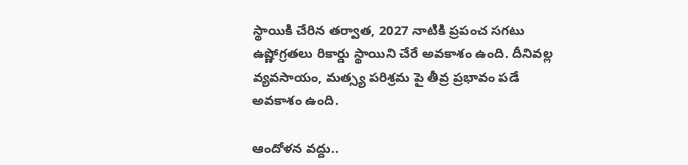స్థాయికి చేరిన తర్వాత, 2027 నాటికి ప్రపంచ సగటు ఉష్ణోగ్రతలు రికార్డు స్థాయిని చేరే అవకాశం ఉంది. దీనివల్ల వ్యవసాయం, మత్స్య పరిశ్రమ పై తీవ్ర ప్రభావం పడే అవకాశం ఉంది.

ఆందోళన వద్దు..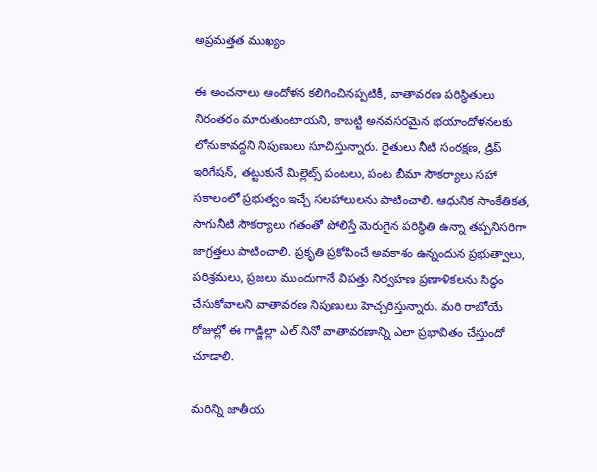అప్రమత్తత ముఖ్యం

ఈ అంచనాలు ఆందోళన కలిగించినప్పటికీ, వాతావరణ పరిస్థితులు నిరంతరం మారుతుంటాయని, కాబట్టి అనవసరమైన భయాందోళనలకు లోనుకావద్దని నిపుణులు సూచిస్తున్నారు. రైతులు నీటి సంరక్షణ, డ్రిప్ ఇరిగేషన్, తట్టుకునే మిల్లెట్స్ పంటలు, పంట బీమా సౌకర్యాలు సహా సకాలంలో ప్రభుత్వం ఇచ్చే సలహాలులను పాటించాలి. ఆధునిక సాంకేతికత, సాగునీటి సౌకర్యాలు గతంతో పోలిస్తే మెరుగైన పరిస్థితి ఉన్నా తప్పనిసరిగా జాగ్రత్తలు పాటించాలి. ప్రకృతి ప్రకోపించే అవకాశం ఉన్నందున ప్రభుత్వాలు, పరిశ్రమలు, ప్రజలు ముందుగానే విపత్తు నిర్వహణ ప్రణాళికలను సిద్ధం చేసుకోవాలని వాతావరణ నిపుణులు హెచ్చరిస్తున్నారు. మరి రాబోయే రోజుల్లో ఈ గాడ్జిల్లా ఎల్ నినో వాతావరణాన్ని ఎలా ప్రభావితం చేస్తుందో చూడాలి.

మరిన్ని జాతీయ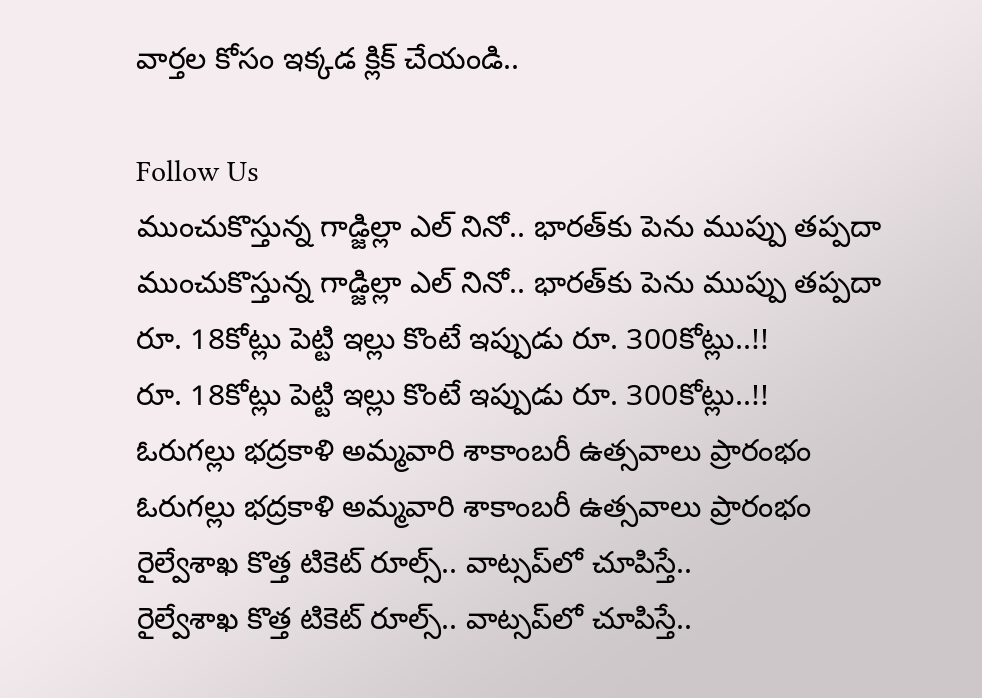వార్తల కోసం ఇక్కడ క్లిక్ చేయండి..

Follow Us
ముంచుకొస్తున్న గాడ్జిల్లా ఎల్ నినో.. భారత్‌‌కు పెను ముప్పు తప్పదా
ముంచుకొస్తున్న గాడ్జిల్లా ఎల్ నినో.. భారత్‌‌కు పెను ముప్పు తప్పదా
రూ. 18కోట్లు పెట్టి ఇల్లు కొంటే ఇప్పుడు రూ. 300కోట్లు..!!
రూ. 18కోట్లు పెట్టి ఇల్లు కొంటే ఇప్పుడు రూ. 300కోట్లు..!!
ఓరుగల్లు భద్రకాళి అమ్మవారి శాకాంబరీ ఉత్సవాలు ప్రారంభం
ఓరుగల్లు భద్రకాళి అమ్మవారి శాకాంబరీ ఉత్సవాలు ప్రారంభం
రైల్వేశాఖ కొత్త టికెట్ రూల్స్.. వాట్సప్‌లో చూపిస్తే..
రైల్వేశాఖ కొత్త టికెట్ రూల్స్.. వాట్సప్‌లో చూపిస్తే..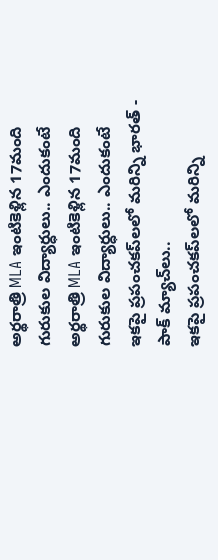అర్థరాత్రి MLA ఇంటికెళ్లిన 17మంది గురుకుల విద్యార్ధులు.. ఎందుకంటే
అర్థరాత్రి MLA ఇంటికెళ్లిన 17మంది గురుకుల విద్యార్ధులు.. ఎందుకంటే
ఇకపై ప్రపంచకప్‌లలో మరిన్ని భారత్ - పాక్ మ్యాచ్‌లు..
ఇకపై ప్రపంచకప్‌లలో మరిన్ని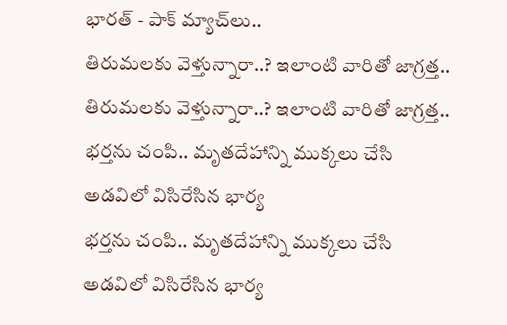భారత్ - పాక్ మ్యాచ్‌లు..
తిరుమలకు వెళ్తున్నారా..? ఇలాంటి వారితో జాగ్రత్త..
తిరుమలకు వెళ్తున్నారా..? ఇలాంటి వారితో జాగ్రత్త..
భర్తను చంపి.. మృతదేహాన్ని ముక్కలు చేసి అడవిలో విసిరేసిన భార్య
భర్తను చంపి.. మృతదేహాన్ని ముక్కలు చేసి అడవిలో విసిరేసిన భార్య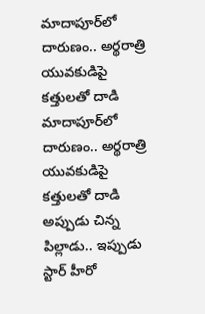మాదాపూర్‌లో దారుణం.. అర్థరాత్రి యువకుడిపై కత్తులతో దాడి
మాదాపూర్‌లో దారుణం.. అర్థరాత్రి యువకుడిపై కత్తులతో దాడి
అప్పుడు చిన్న పిల్లాడు.. ఇప్పుడు స్టార్ హీరో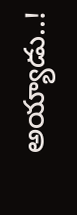అయ్యాడు..!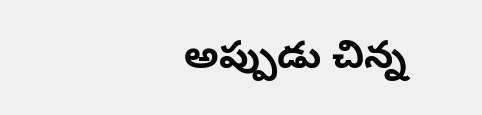అప్పుడు చిన్న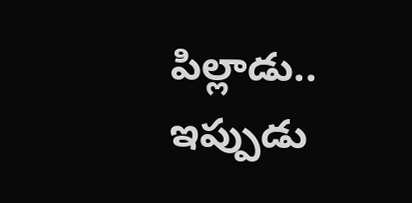పిల్లాడు.. ఇప్పుడు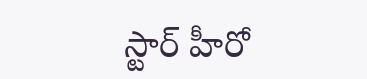స్టార్ హీరో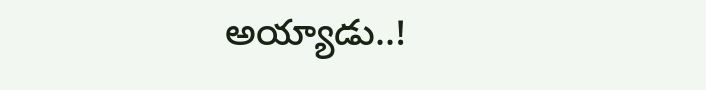అయ్యాడు..!